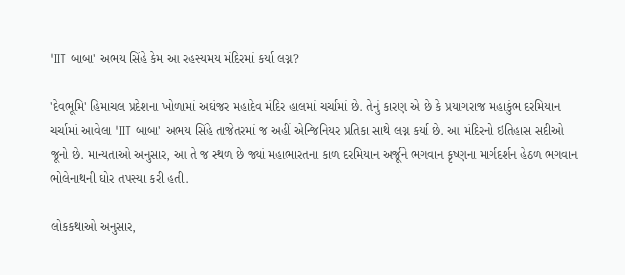'IIT બાબા' અભય સિંહે કેમ આ રહસ્યમય મંદિરમાં કર્યા લગ્ન?

'દેવભૂમિ' હિમાચલ પ્રદેશના ખોળામાં અઘંજર મહાદેવ મંદિર હાલમાં ચર્ચામાં છે. તેનું કારણ એ છે કે પ્રયાગરાજ મહાકુંભ દરમિયાન ચર્ચામાં આવેલા 'IIT બાબા' અભય સિંહે તાજેતરમાં જ અહીં એન્જિનિયર પ્રતિકા સાથે લગ્ન કર્યા છે. આ મંદિરનો ઇતિહાસ સદીઓ જૂનો છે. માન્યતાઓ અનુસાર, આ તે જ સ્થળ છે જ્યાં મહાભારતના કાળ દરમિયાન અર્જૂને ભગવાન કૃષ્ણના માર્ગદર્શન હેઠળ ભગવાન ભોલેનાથની ઘોર તપસ્યા કરી હતી.

લોકકથાઓ અનુસાર,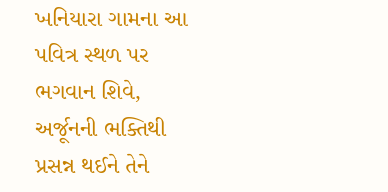ખનિયારા ગામના આ પવિત્ર સ્થળ પર ભગવાન શિવે, અર્જૂનની ભક્તિથી પ્રસન્ન થઈને તેને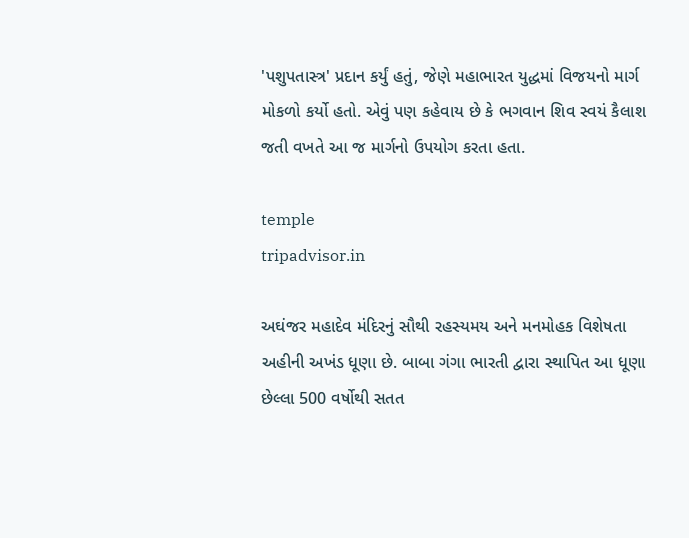'પશુપતાસ્ત્ર' પ્રદાન કર્યું હતું, જેણે મહાભારત યુદ્ધમાં વિજયનો માર્ગ મોકળો કર્યો હતો. એવું પણ કહેવાય છે કે ભગવાન શિવ સ્વયં કૈલાશ જતી વખતે આ જ માર્ગનો ઉપયોગ કરતા હતા.

temple
tripadvisor.in

અઘંજર મહાદેવ મંદિરનું સૌથી રહસ્યમય અને મનમોહક વિશેષતા અહીની અખંડ ધૂણા છે. બાબા ગંગા ભારતી દ્વારા સ્થાપિત આ ધૂણા છેલ્લા 500 વર્ષોથી સતત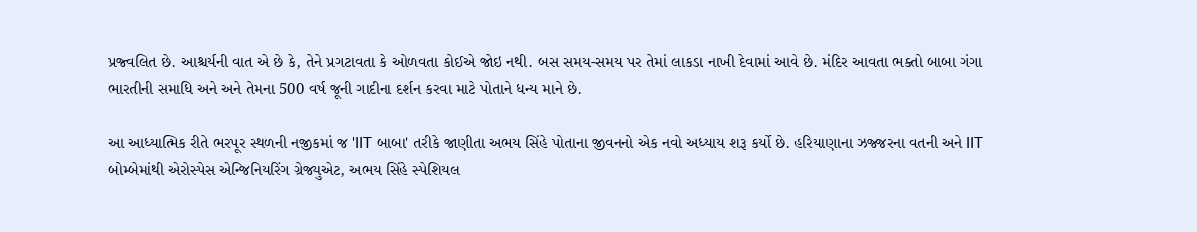પ્રજ્વલિત છે. આશ્ચર્યની વાત એ છે કે, તેને પ્રગટાવતા કે ઓળવતા કોઈએ જોઇ નથી. બસ સમય-સમય પર તેમાં લાકડા નાખી દેવામાં આવે છે. મંદિર આવતા ભક્તો બાબા ગંગા ભારતીની સમાધિ અને અને તેમના 500 વર્ષ જૂની ગાદીના દર્શન કરવા માટે પોતાને ધન્ય માને છે.

આ આધ્યાત્મિક રીતે ભરપૂર સ્થળની નજીકમાં જ 'IIT બાબા' તરીકે જાણીતા અભય સિંહે પોતાના જીવનનો એક નવો અધ્યાય શરૂ કર્યો છે. હરિયાણાના ઝજ્જરના વતની અને IIT બોમ્બેમાંથી એરોસ્પેસ એન્જિનિયરિંગ ગ્રેજ્યુએટ, અભય સિંહે સ્પેશિયલ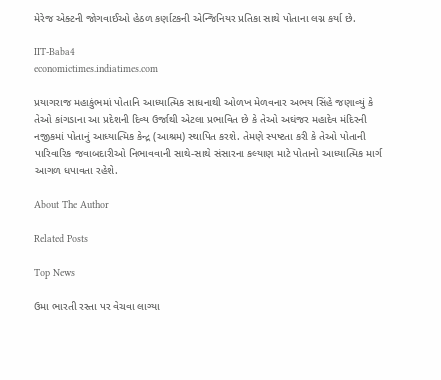મેરેજ એક્ટની જોગવાઈઓ હેઠળ કર્ણાટકની એન્જિનિયર પ્રતિકા સાથે પોતાના લગ્ન કર્યા છે.

IIT-Baba4
economictimes.indiatimes.com

પ્રયાગરાજ મહાકુંભમાં પોતાનિ આધ્યાત્મિક સાધનાથી ઓળખ મેળવનાર અભય સિંહે જણાવ્યું કે તેઓ કાંગડાના આ પ્રદેશની દિવ્ય ઉર્જાથી એટલા પ્રભાવિત છે કે તેઓ અઘંજર મહાદેવ મંદિરની નજીકમાં પોતાનું આધ્યાત્મિક કેન્દ્ર (આશ્રમ) સ્થાપિત કરશે. તેમણે સ્પષ્ટતા કરી કે તેઓ પોતાની પારિવારિક જવાબદારીઓ નિભાવવાની સાથે-સાથે સંસારના કલ્યાણ માટે પોતાનો આધ્યાત્મિક માર્ગ આગળ ધપાવતા રહેશે.

About The Author

Related Posts

Top News

ઉમા ભારતી રસ્તા પર વેચવા લાગ્યા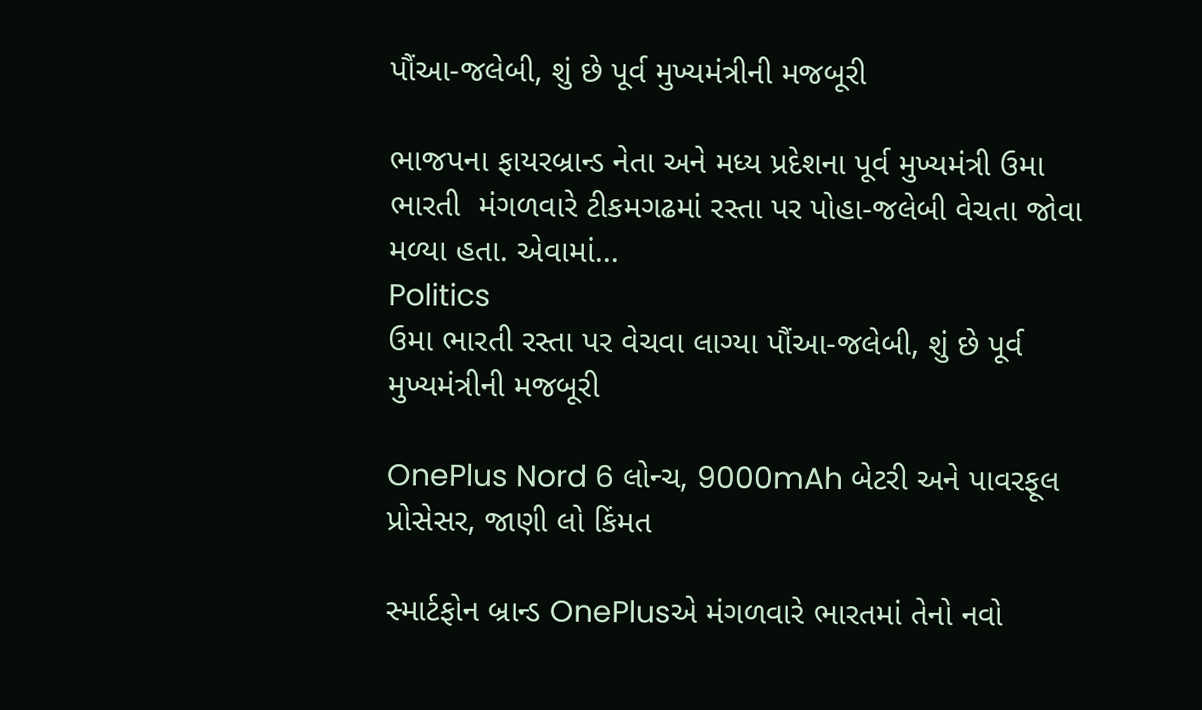પૌંઆ-જલેબી, શું છે પૂર્વ મુખ્યમંત્રીની મજબૂરી

ભાજપના ફાયરબ્રાન્ડ નેતા અને મધ્ય પ્રદેશના પૂર્વ મુખ્યમંત્રી ઉમા ભારતી  મંગળવારે ટીકમગઢમાં રસ્તા પર પોહા-જલેબી વેચતા જોવા મળ્યા હતા. એવામાં...
Politics
ઉમા ભારતી રસ્તા પર વેચવા લાગ્યા પૌંઆ-જલેબી, શું છે પૂર્વ મુખ્યમંત્રીની મજબૂરી

OnePlus Nord 6 લોન્ચ, 9000mAh બેટરી અને પાવરફૂલ પ્રોસેસર, જાણી લો કિંમત

સ્માર્ટફોન બ્રાન્ડ OnePlusએ મંગળવારે ભારતમાં તેનો નવો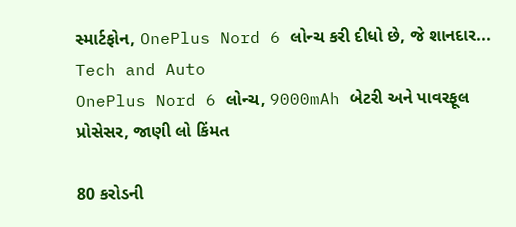સ્માર્ટફોન, OnePlus Nord 6 લોન્ચ કરી દીધો છે, જે શાનદાર...
Tech and Auto
OnePlus Nord 6 લોન્ચ, 9000mAh બેટરી અને પાવરફૂલ પ્રોસેસર, જાણી લો કિંમત

80 કરોડની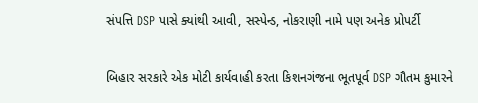સંપત્તિ DSP પાસે ક્યાંથી આવી, સસ્પેન્ડ, નોકરાણી નામે પણ અનેક પ્રોપર્ટી

બિહાર સરકારે એક મોટી કાર્યવાહી કરતા કિશનગંજના ભૂતપૂર્વ DSP ગૌતમ કુમારને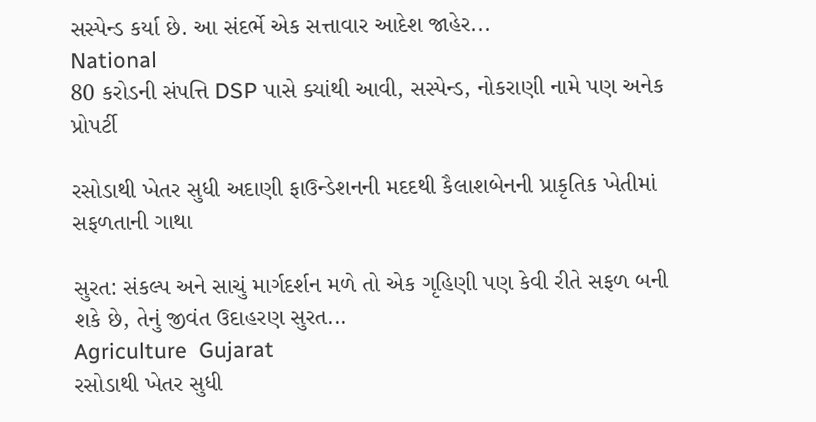સસ્પેન્ડ કર્યા છે. આ સંદર્ભે એક સત્તાવાર આદેશ જાહેર...
National
80 કરોડની સંપત્તિ DSP પાસે ક્યાંથી આવી, સસ્પેન્ડ, નોકરાણી નામે પણ અનેક પ્રોપર્ટી

રસોડાથી ખેતર સુધી અદાણી ફાઉન્ડેશનની મદદથી કૈલાશબેનની પ્રાકૃતિક ખેતીમાં સફળતાની ગાથા

સુરત: સંકલ્પ અને સાચું માર્ગદર્શન મળે તો એક ગૃહિણી પણ કેવી રીતે સફળ બની શકે છે, તેનું જીવંત ઉદાહરણ સુરત...
Agriculture  Gujarat
રસોડાથી ખેતર સુધી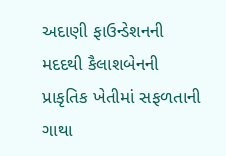અદાણી ફાઉન્ડેશનની મદદથી કૈલાશબેનની પ્રાકૃતિક ખેતીમાં સફળતાની ગાથા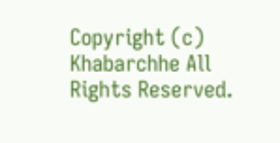Copyright (c) Khabarchhe All Rights Reserved.